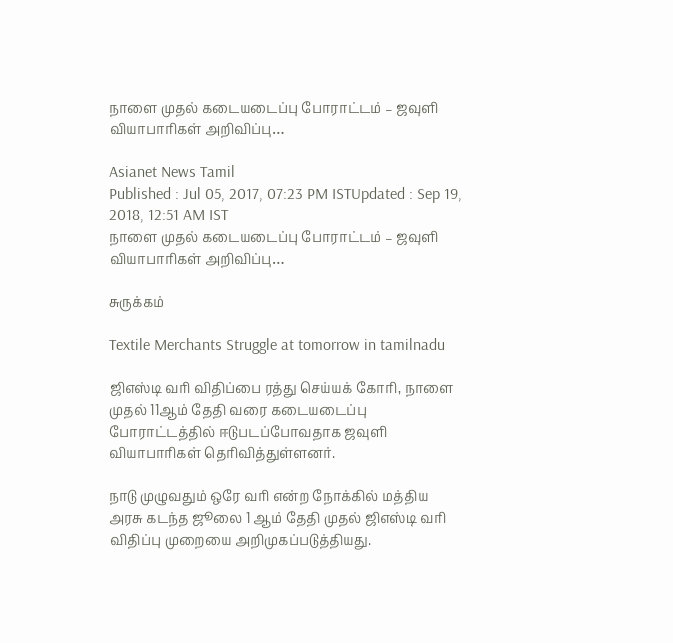நாளை முதல் கடையடைப்பு போராட்டம் – ஜவுளி வியாபாரிகள் அறிவிப்பு…

Asianet News Tamil
Published : Jul 05, 2017, 07:23 PM ISTUpdated : Sep 19, 2018, 12:51 AM IST
நாளை முதல் கடையடைப்பு போராட்டம் – ஜவுளி வியாபாரிகள் அறிவிப்பு…

சுருக்கம்

Textile Merchants Struggle at tomorrow in tamilnadu

ஜிஎஸ்டி வரி விதிப்பை ரத்து செய்யக் கோரி, நாளை முதல் 11ஆம் தேதி வரை கடையடைப்பு போராட்டத்தில் ஈடுபடப்போவதாக ஜவுளி வியாபாரிகள் தெரிவித்துள்ளனர்.

நாடு முழுவதும் ஒரே வரி என்ற நோக்கில் மத்திய அரசு கடந்த ஜூலை 1 ஆம் தேதி முதல் ஜிஎஸ்டி வரி விதிப்பு முறையை அறிமுகப்படுத்தியது.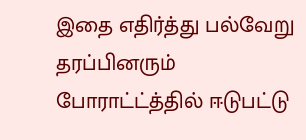இதை எதிர்த்து பல்வேறு தரப்பினரும் போராட்ட்த்தில் ஈடுபட்டு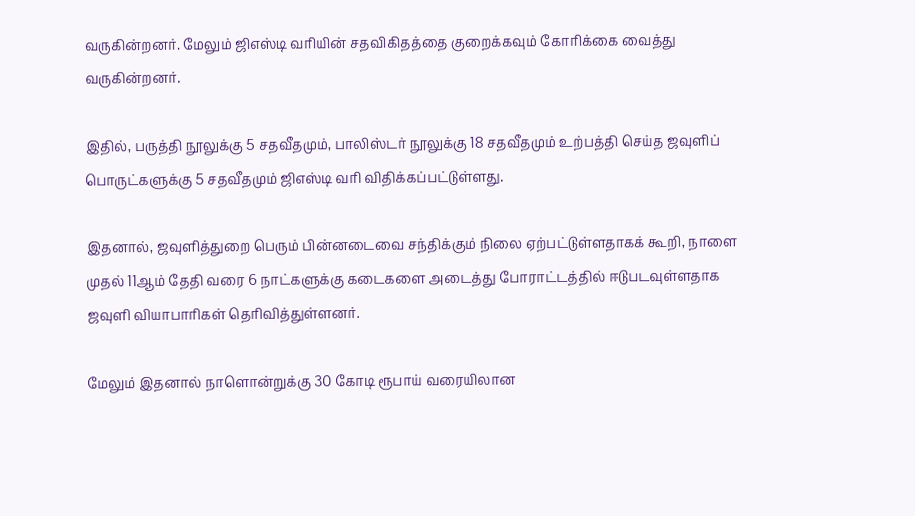வருகின்றனர். மேலும் ஜிஎஸ்டி வரியின் சதவிகிதத்தை குறைக்கவும் கோரிக்கை வைத்து வருகின்றனர்.

இதில், பருத்தி நூலுக்கு 5 சதவீதமும், பாலிஸ்டர் நூலுக்கு 18 சதவீதமும் உற்பத்தி செய்த ஜவுளிப் பொருட்களுக்கு 5 சதவீதமும் ஜிஎஸ்டி வரி விதிக்கப்பட்டுள்ளது.

இதனால், ஜவுளித்துறை பெரும் பின்னடைவை சந்திக்கும் நிலை ஏற்பட்டுள்ளதாகக் கூறி, நாளை முதல் 11ஆம் தேதி வரை 6 நாட்களுக்கு கடைகளை அடைத்து போராட்டத்தில் ஈடுபடவுள்ளதாக ஜவுளி வியாபாரிகள் தெரிவித்துள்ளனர்.

மேலும் இதனால் நாளொன்றுக்கு 30 கோடி ரூபாய் வரையிலான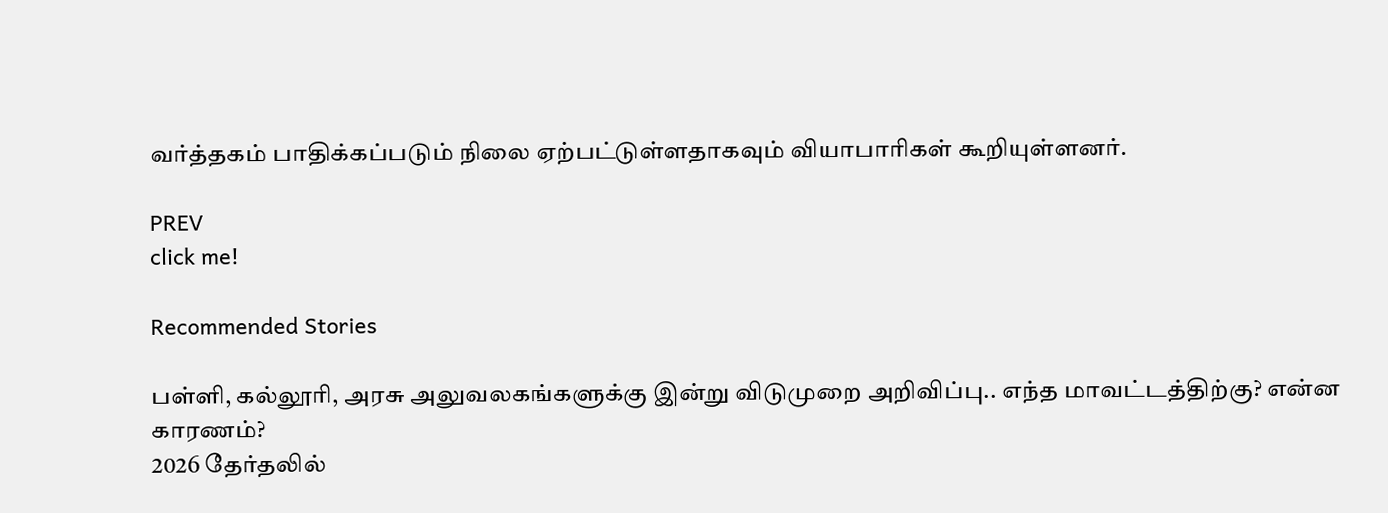வர்த்தகம் பாதிக்கப்படும் நிலை ஏற்பட்டுள்ளதாகவும் வியாபாரிகள் கூறியுள்ளனர்.

PREV
click me!

Recommended Stories

பள்ளி, கல்லூரி, அரசு அலுவலகங்களுக்கு இன்று விடுமுறை அறிவிப்பு.. எந்த மாவட்டத்திற்கு? என்ன காரணம்?
2026 தேர்தலில்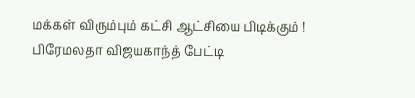மக்கள் விரும்பும் கட்சி ஆட்சியை பிடிக்கும் ! பிரேமலதா விஜயகாந்த் பேட்டி